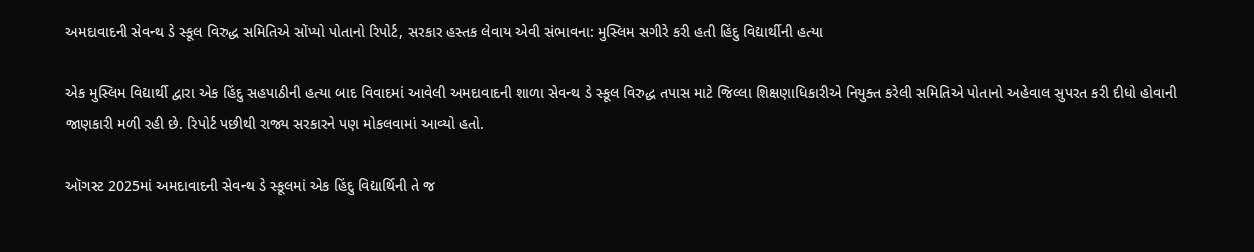અમદાવાદની સેવન્થ ડે સ્કૂલ વિરુદ્ધ સમિતિએ સોંપ્યો પોતાનો રિપોર્ટ, સરકાર હસ્તક લેવાય એવી સંભાવના: મુસ્લિમ સગીરે કરી હતી હિંદુ વિદ્યાર્થીની હત્યા

એક મુસ્લિમ વિદ્યાર્થી દ્વારા એક હિંદુ સહપાઠીની હત્યા બાદ વિવાદમાં આવેલી અમદાવાદની શાળા સેવન્થ ડે સ્કૂલ વિરુદ્ધ તપાસ માટે જિલ્લા શિક્ષણાધિકારીએ નિયુક્ત કરેલી સમિતિએ પોતાનો અહેવાલ સુપરત કરી દીધો હોવાની જાણકારી મળી રહી છે. રિપોર્ટ પછીથી રાજ્ય સરકારને પણ મોકલવામાં આવ્યો હતો.

ઑગસ્ટ 2025માં અમદાવાદની સેવન્થ ડે સ્કૂલમાં એક હિંદુ વિદ્યાર્થિની તે જ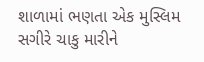શાળામાં ભણતા એક મુસ્લિમ સગીરે ચાકુ મારીને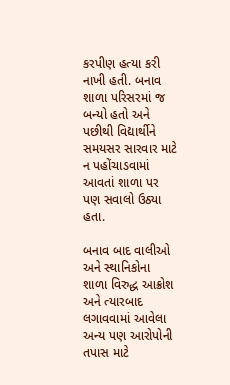કરપીણ હત્યા કરી નાખી હતી. બનાવ શાળા પરિસરમાં જ બન્યો હતો અને પછીથી વિદ્યાર્થીને સમયસર સારવાર માટે ન પહોંચાડવામાં આવતાં શાળા પર પણ સવાલો ઉઠ્યા હતા.

બનાવ બાદ વાલીઓ અને સ્થાનિકોના શાળા વિરુદ્ધ આક્રોશ અને ત્યારબાદ લગાવવામાં આવેલા અન્ય પણ આરોપોની તપાસ માટે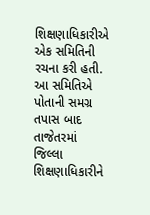શિક્ષણાધિકારીએ એક સમિતિની રચના કરી હતી. આ સમિતિએ પોતાની સમગ્ર તપાસ બાદ તાજેતરમાં જિલ્લા શિક્ષણાધિકારીને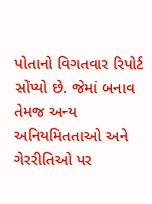પોતાનો વિગતવાર રિપોર્ટ સોંપ્યો છે. જેમાં બનાવ તેમજ અન્ય અનિયમિતતાઓ અને ગેરરીતિઓ પર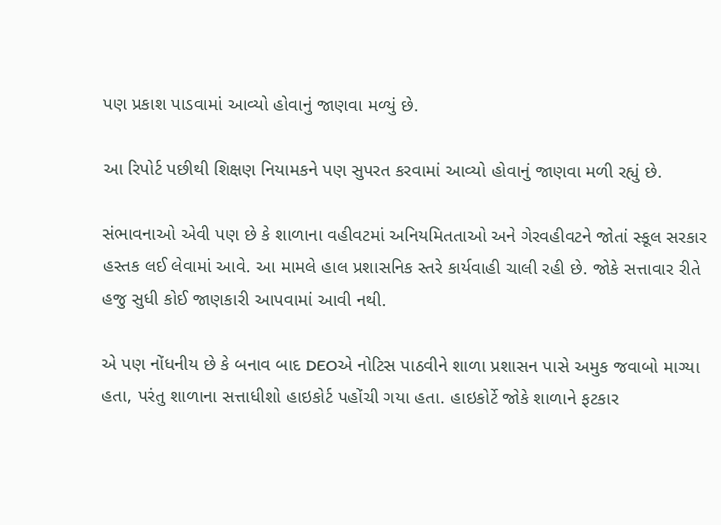પણ પ્રકાશ પાડવામાં આવ્યો હોવાનું જાણવા મળ્યું છે.

આ રિપોર્ટ પછીથી શિક્ષણ નિયામકને પણ સુપરત કરવામાં આવ્યો હોવાનું જાણવા મળી રહ્યું છે.

સંભાવનાઓ એવી પણ છે કે શાળાના વહીવટમાં અનિયમિતતાઓ અને ગેરવહીવટને જોતાં સ્કૂલ સરકાર હસ્તક લઈ લેવામાં આવે. આ મામલે હાલ પ્રશાસનિક સ્તરે કાર્યવાહી ચાલી રહી છે. જોકે સત્તાવાર રીતે હજુ સુધી કોઈ જાણકારી આપવામાં આવી નથી.

એ પણ નોંધનીય છે કે બનાવ બાદ DEOએ નોટિસ પાઠવીને શાળા પ્રશાસન પાસે અમુક જવાબો માગ્યા હતા, પરંતુ શાળાના સત્તાધીશો હાઇકોર્ટ પહોંચી ગયા હતા. હાઇકોર્ટે જોકે શાળાને ફટકાર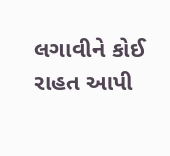લગાવીને કોઈ રાહત આપી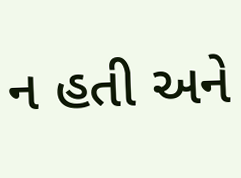ન હતી અને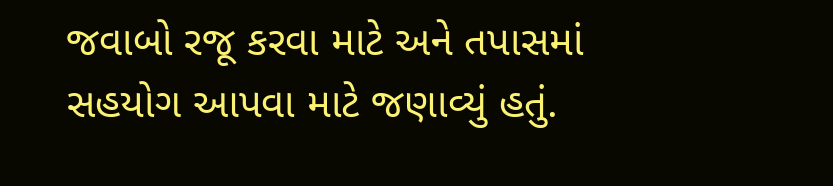જવાબો રજૂ કરવા માટે અને તપાસમાં સહયોગ આપવા માટે જણાવ્યું હતું.